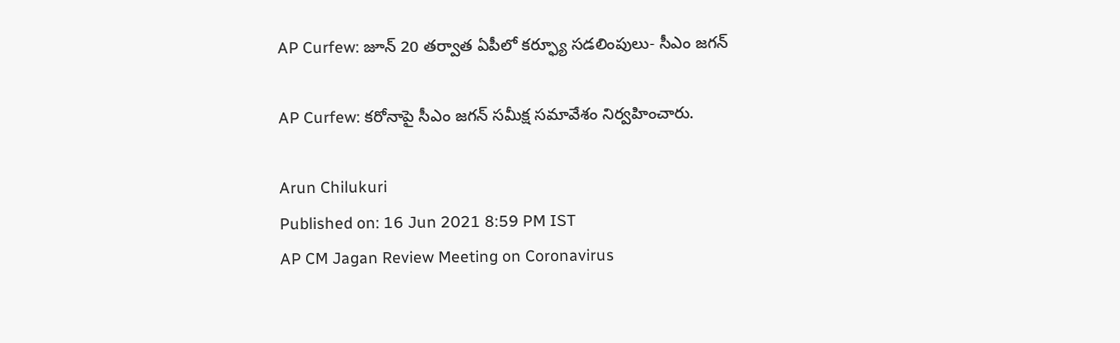AP Curfew: జూన్‌ 20 తర్వాత ఏపీలో కర్ఫ్యూ సడలింపులు- సీఎం జగన్‌

AP Curfew: కరోనాపై సీఎం జగన్‌ సమీక్ష సమావేశం నిర్వహించారు.

Arun Chilukuri
Published on: 16 Jun 2021 8:59 PM IST
AP CM Jagan Review Meeting on Coronavirus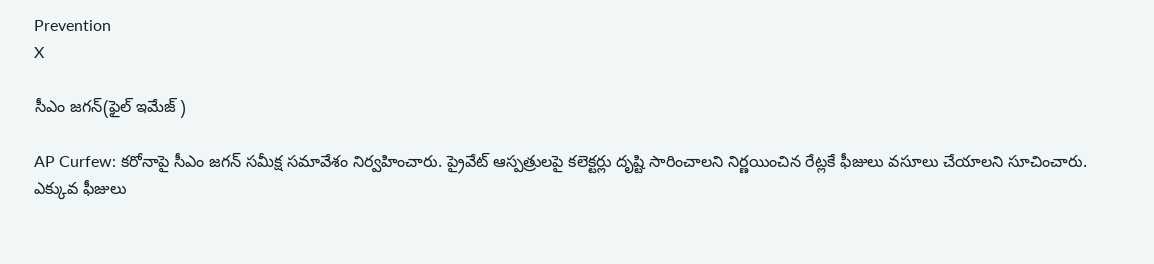Prevention
X

సీఎం జగన్(ఫైల్ ఇమేజ్ )

AP Curfew: కరోనాపై సీఎం జగన్‌ సమీక్ష సమావేశం నిర్వహించారు. ప్రైవేట్ ఆస్పత్రులపై కలెక్టర్లు దృష్టి సారించాలని నిర్ణయించిన రేట్లకే ఫీజులు వసూలు చేయాలని సూచించారు. ఎక్కువ ఫీజులు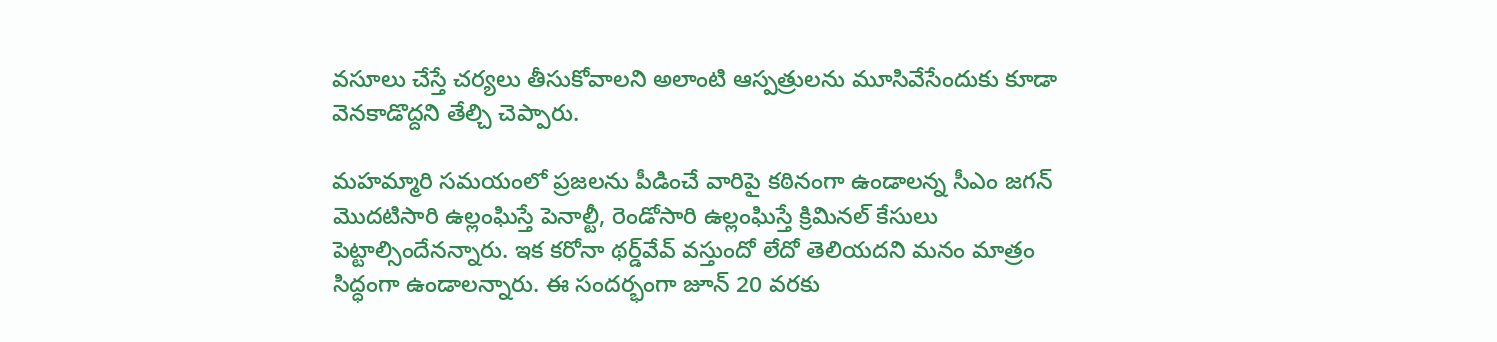వసూలు చేస్తే చర్యలు తీసుకోవాలని అలాంటి ఆస్పత్రులను మూసివేసేందుకు కూడా వెనకాడొద్దని తేల్చి చెప్పారు.

మహమ్మారి సమయంలో ప్రజలను పీడించే వారిపై కఠినంగా ఉండాలన్న సీఎం జగన్ మొదటిసారి ఉల్లంఘిస్తే పెనాల్టీ, రెండోసారి ఉల్లంఘిస్తే క్రిమినల్ కేసులు పెట్టాల్సిందేనన్నారు. ఇక కరోనా థర్డ్‌‌వేవ్‌ వస్తుందో లేదో తెలియదని మనం మాత్రం సిద్ధంగా ఉండాలన్నారు. ఈ సందర్భంగా జూన్ 20 వరకు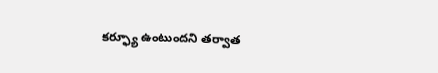కర్ఫ్యూ ఉంటుందని తర్వాత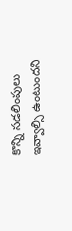కొన్ని సడలింపులు ఇవ్వాల్సి ఉంటుందని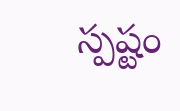స్పష్టం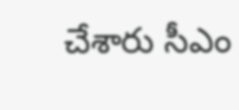చేశారు సీఎం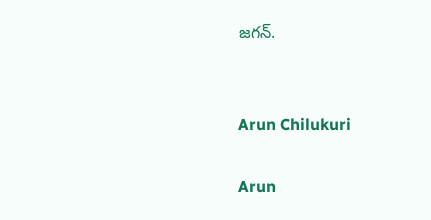జగన్.


Arun Chilukuri

Arun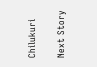Chilukuri

Next Story